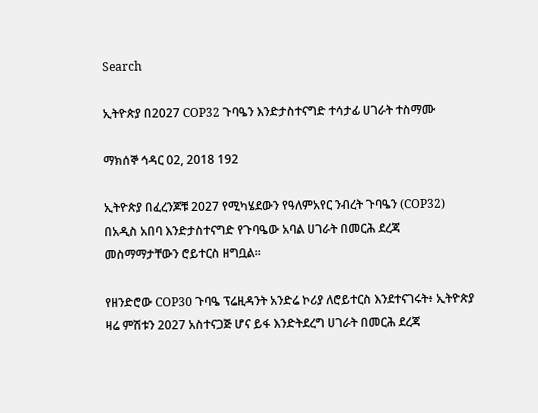Search

ኢትዮጵያ በ2027 COP32 ጉባዔን እንድታስተናግድ ተሳታፊ ሀገራት ተስማሙ

ማክሰኞ ኅዳር 02, 2018 192

ኢትዮጵያ በፈረንጆቹ 2027 የሚካሄደውን የዓለምአየር ንብረት ጉባዔን (COP32) በአዲስ አበባ እንድታስተናግድ የጉባዔው አባል ሀገራት በመርሕ ደረጃ መስማማታቸውን ሮይተርስ ዘግቧል።

የዘንድሮው COP30 ጉባዔ ፕሬዚዳንት አንድሬ ኮሪያ ለሮይተርስ እንደተናገሩት፥ ኢትዮጵያ ዛሬ ምሽቱን 2027 አስተናጋጅ ሆና ይፋ እንድትደረግ ሀገራት በመርሕ ደረጃ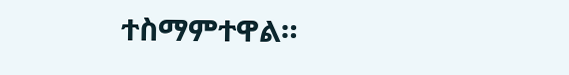ተስማምተዋል።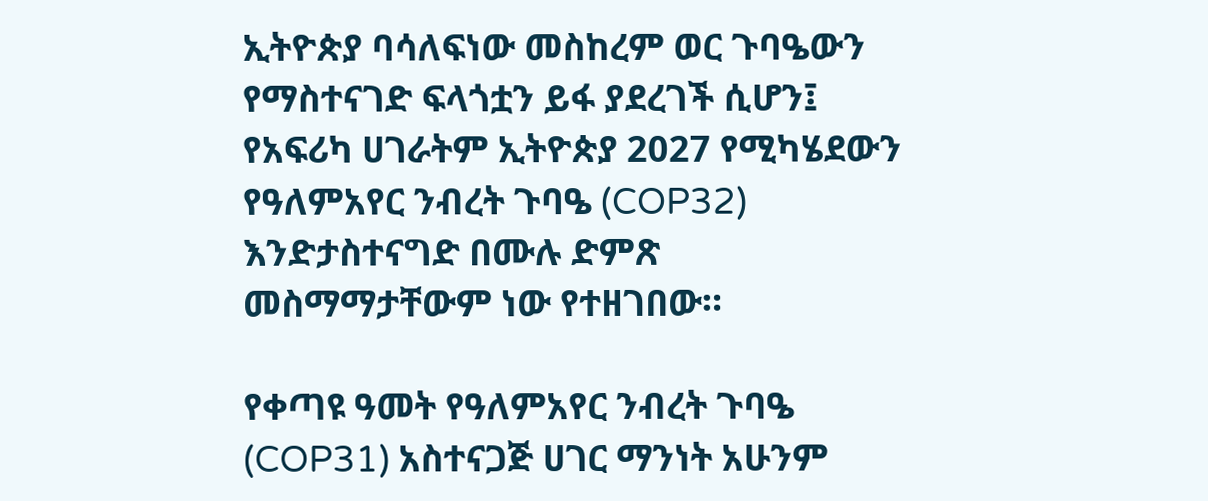ኢትዮጵያ ባሳለፍነው መስከረም ወር ጉባዔውን የማስተናገድ ፍላጎቷን ይፋ ያደረገች ሲሆን፤ የአፍሪካ ሀገራትም ኢትዮጵያ 2027 የሚካሄደውን የዓለምአየር ንብረት ጉባዔ (COP32) እንድታስተናግድ በሙሉ ድምጽ መስማማታቸውም ነው የተዘገበው።

የቀጣዩ ዓመት የዓለምአየር ንብረት ጉባዔ (COP31) አስተናጋጅ ሀገር ማንነት አሁንም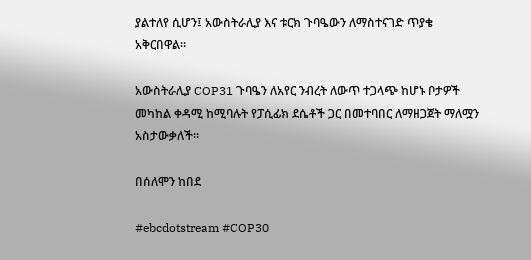ያልተለየ ሲሆን፤ አውስትራሊያ እና ቱርክ ጉባዔውን ለማስተናገድ ጥያቄ አቅርበዋል።

አውስትራሊያ COP31 ጉባዔን ለአየር ንብረት ለውጥ ተጋላጭ ከሆኑ ቦታዎች መካከል ቀዳሚ ከሚባሉት የፓሲፊክ ደሴቶች ጋር በመተባበር ለማዘጋጀት ማለሟን አስታውቃለች።

በሰለሞን ከበደ

#ebcdotstream #COP30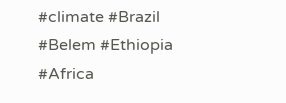#climate #Brazil #Belem #Ethiopia #Africa